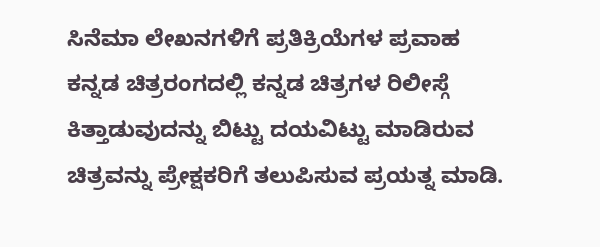ಸಿನೆಮಾ ಲೇಖನಗಳಿಗೆ ಪ್ರತಿಕ್ರಿಯೆಗಳ ಪ್ರವಾಹ
ಕನ್ನಡ ಚಿತ್ರರಂಗದಲ್ಲಿ ಕನ್ನಡ ಚಿತ್ರಗಳ ರಿಲೀಸ್ಗೆ ಕಿತ್ತಾಡುವುದನ್ನು ಬಿಟ್ಟು ದಯವಿಟ್ಟು ಮಾಡಿರುವ ಚಿತ್ರವನ್ನು ಪ್ರೇಕ್ಷಕರಿಗೆ ತಲುಪಿಸುವ ಪ್ರಯತ್ನ ಮಾಡಿ.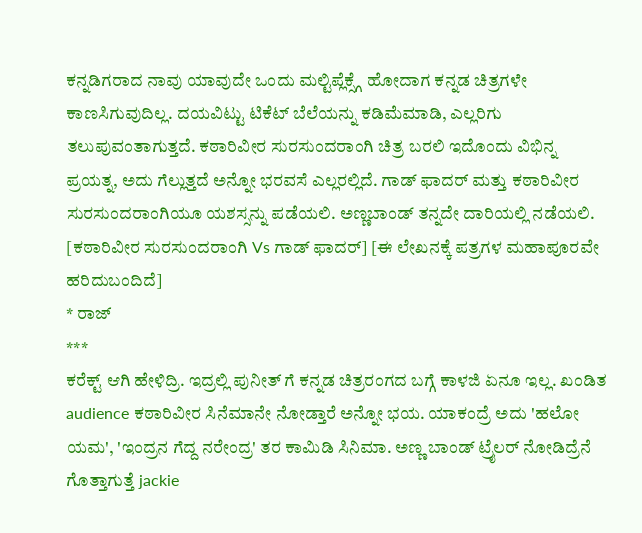ಕನ್ನಡಿಗರಾದ ನಾವು ಯಾವುದೇ ಒಂದು ಮಲ್ಟಿಪ್ಲೆಕ್ಸ್ಗೆ ಹೋದಾಗ ಕನ್ನಡ ಚಿತ್ರಗಳೇ ಕಾಣಸಿಗುವುದಿಲ್ಲ. ದಯವಿಟ್ಟು ಟಿಕೆಟ್ ಬೆಲೆಯನ್ನು ಕಡಿಮೆಮಾಡಿ, ಎಲ್ಲರಿಗು ತಲುಪುವಂತಾಗುತ್ತದೆ. ಕಠಾರಿವೀರ ಸುರಸುಂದರಾಂಗಿ ಚಿತ್ರ ಬರಲಿ ಇದೊಂದು ವಿಭಿನ್ನ ಪ್ರಯತ್ನ, ಅದು ಗೆಲ್ಲುತ್ತದೆ ಅನ್ನೋ ಭರವಸೆ ಎಲ್ಲರಲ್ಲಿದೆ. ಗಾಡ್ ಫಾದರ್ ಮತ್ತು ಕಠಾರಿವೀರ ಸುರಸುಂದರಾಂಗಿಯೂ ಯಶಸ್ಸನ್ನು ಪಡೆಯಲಿ. ಅಣ್ಣಬಾಂಡ್ ತನ್ನದೇ ದಾರಿಯಲ್ಲಿ ನಡೆಯಲಿ. [ಕಠಾರಿವೀರ ಸುರಸುಂದರಾಂಗಿ Vs ಗಾಡ್ ಫಾದರ್] [ಈ ಲೇಖನಕ್ಕೆ ಪತ್ರಗಳ ಮಹಾಪೂರವೇ ಹರಿದುಬಂದಿದೆ]
* ರಾಜ್
***
ಕರೆಕ್ಟ್ ಆಗಿ ಹೇಳಿದ್ರಿ. ಇದ್ರಲ್ಲಿ ಪುನೀತ್ ಗೆ ಕನ್ನಡ ಚಿತ್ರರಂಗದ ಬಗ್ಗೆ ಕಾಳಜಿ ಏನೂ ಇಲ್ಲ. ಖಂಡಿತ audience ಕಠಾರಿವೀರ ಸಿನೆಮಾನೇ ನೋಡ್ತಾರೆ ಅನ್ನೋ ಭಯ. ಯಾಕಂದ್ರೆ ಅದು 'ಹಲೋ ಯಮ', 'ಇಂದ್ರನ ಗೆದ್ದ ನರೇಂದ್ರ' ತರ ಕಾಮಿಡಿ ಸಿನಿಮಾ. ಅಣ್ಣ ಬಾಂಡ್ ಟ್ರೈಲರ್ ನೋಡಿದ್ರೆನೆ ಗೊತ್ತಾಗುತ್ತೆ jackie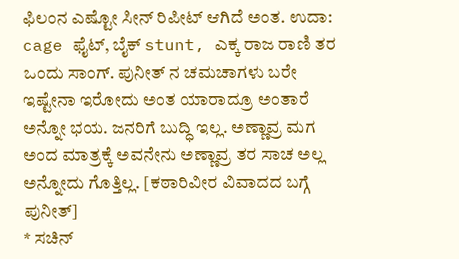ಫಿಲಂನ ಎಷ್ಟೋ ಸೀನ್ ರಿಪೀಟ್ ಆಗಿದೆ ಅಂತ. ಉದಾ: cage ಫೈಟ್, ಬೈಕ್ stunt, ಎಕ್ಕ ರಾಜ ರಾಣಿ ತರ ಒಂದು ಸಾಂಗ್. ಪುನೀತ್ ನ ಚಮಚಾಗಳು ಬರೇ ಇಷ್ಟೇನಾ ಇರೋದು ಅಂತ ಯಾರಾದ್ರೂ ಅಂತಾರೆ ಅನ್ನೋ ಭಯ. ಜನರಿಗೆ ಬುದ್ಧಿ ಇಲ್ಲ. ಅಣ್ಣಾವ್ರ ಮಗ ಅಂದ ಮಾತ್ರಕ್ಕೆ ಅವನೇನು ಅಣ್ಣಾವ್ರ ತರ ಸಾಚ ಅಲ್ಲ ಅನ್ನೋದು ಗೊತ್ತಿಲ್ಲ. [ಕಠಾರಿವೀರ ವಿವಾದದ ಬಗ್ಗೆ ಪುನೀತ್]
* ಸಚಿನ್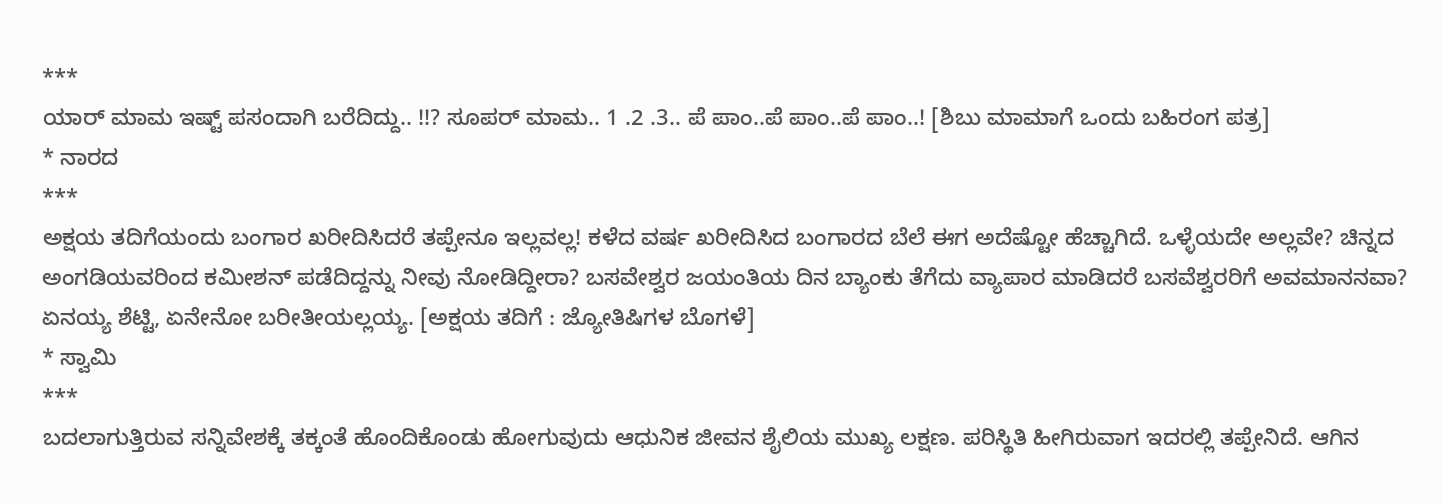***
ಯಾರ್ ಮಾಮ ಇಷ್ಟ್ ಪಸಂದಾಗಿ ಬರೆದಿದ್ದು.. !!? ಸೂಪರ್ ಮಾಮ.. 1 .2 .3.. ಪೆ ಪಾಂ..ಪೆ ಪಾಂ..ಪೆ ಪಾಂ..! [ಶಿಬು ಮಾಮಾಗೆ ಒಂದು ಬಹಿರಂಗ ಪತ್ರ]
* ನಾರದ
***
ಅಕ್ಷಯ ತದಿಗೆಯಂದು ಬಂಗಾರ ಖರೀದಿಸಿದರೆ ತಪ್ಪೇನೂ ಇಲ್ಲವಲ್ಲ! ಕಳೆದ ವರ್ಷ ಖರೀದಿಸಿದ ಬಂಗಾರದ ಬೆಲೆ ಈಗ ಅದೆಷ್ಟೋ ಹೆಚ್ಚಾಗಿದೆ. ಒಳ್ಳೆಯದೇ ಅಲ್ಲವೇ? ಚಿನ್ನದ ಅಂಗಡಿಯವರಿಂದ ಕಮೀಶನ್ ಪಡೆದಿದ್ದನ್ನು ನೀವು ನೋಡಿದ್ದೀರಾ? ಬಸವೇಶ್ವರ ಜಯಂತಿಯ ದಿನ ಬ್ಯಾಂಕು ತೆಗೆದು ವ್ಯಾಪಾರ ಮಾಡಿದರೆ ಬಸವೆಶ್ವರರಿಗೆ ಅವಮಾನನವಾ? ಏನಯ್ಯ ಶೆಟ್ಟಿ, ಏನೇನೋ ಬರೀತೀಯಲ್ಲಯ್ಯ. [ಅಕ್ಷಯ ತದಿಗೆ : ಜ್ಯೋತಿಷಿಗಳ ಬೊಗಳೆ]
* ಸ್ವಾಮಿ
***
ಬದಲಾಗುತ್ತಿರುವ ಸನ್ನಿವೇಶಕ್ಕೆ ತಕ್ಕಂತೆ ಹೊಂದಿಕೊಂಡು ಹೋಗುವುದು ಆಧುನಿಕ ಜೀವನ ಶೈಲಿಯ ಮುಖ್ಯ ಲಕ್ಷಣ. ಪರಿಸ್ಥಿತಿ ಹೀಗಿರುವಾಗ ಇದರಲ್ಲಿ ತಪ್ಪೇನಿದೆ. ಆಗಿನ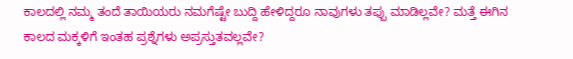ಕಾಲದಲ್ಲಿ ನಮ್ಮ ತಂದೆ ತಾಯಿಯರು ನಮಗೆಷ್ಟೇ ಬುದ್ದಿ ಹೇಳಿದ್ದರೂ ನಾವುಗಳು ತಪ್ಪು ಮಾಡಿಲ್ಲವೇ? ಮತ್ತೆ ಈಗಿನ ಕಾಲದ ಮಕ್ಕಳಿಗೆ ಇಂತಹ ಪ್ರಶ್ನೆಗಳು ಅಪ್ರಸ್ತುತವಲ್ಲವೇ?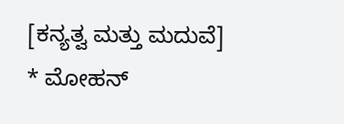[ಕನ್ಯತ್ವ ಮತ್ತು ಮದುವೆ]
* ಮೋಹನ್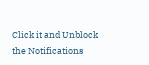Click it and Unblock the Notifications